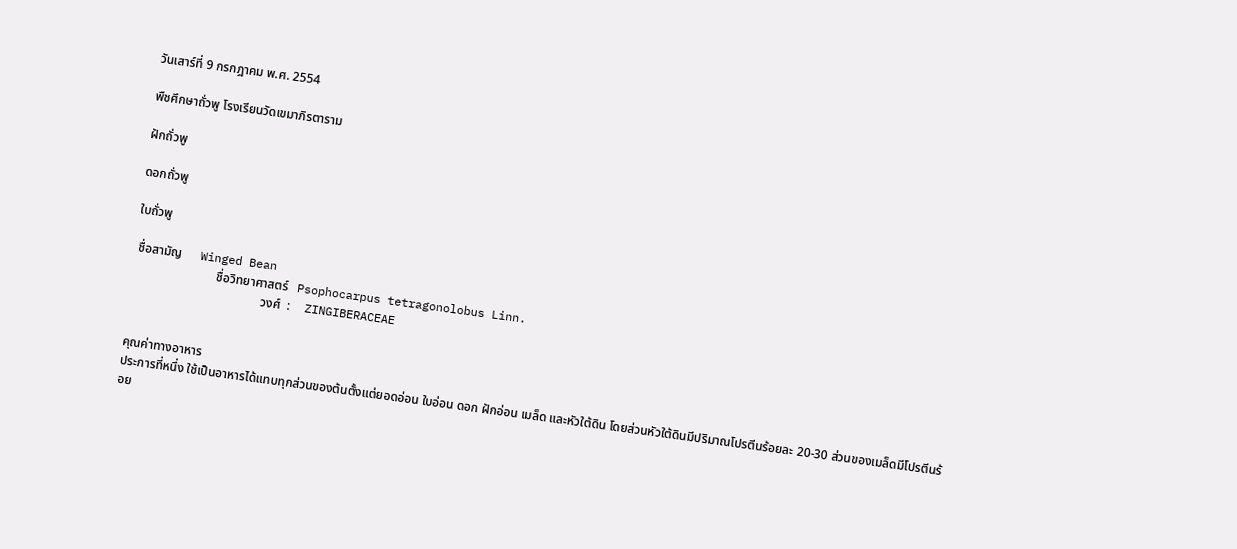วันเสาร์ที่ 9 กรกฎาคม พ.ศ. 2554

พืชศึกษาถั่วพู โรงเรียนวัดเขมาภิรตาราม

ฝักถั่วพู

ดอกถั่วพู

ใบถั่วพู

 ชื่อสามัญ      Winged Bean
                           ชื่อวิทยาศาสตร์   Psophocarpus tetragonolobus Linn.
                                          วงศ์  :     ZINGIBERACEAE


คุณค่าทางอาหาร
ประการที่หนึ่ง ใช้เป็นอาหารได้แทบทุกส่วนของต้นตั้งแต่ยอดอ่อน ใบอ่อน ดอก ฝักอ่อน เมล็ด และหัวใต้ดิน โดยส่วนหัวใต้ดินมีปริมาณโปรตีนร้อยละ 20-30 ส่วนของเมล็ดมีโปรตีนร้อย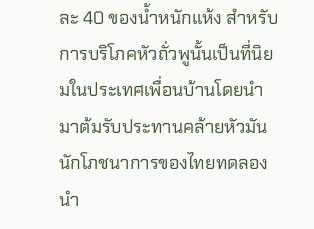ละ 40 ของน้ำหนักแห้ง สำหรับการบริโภคหัวถั่วพูนั้นเป็นที่นิยมในประเทศเพื่อนบ้านโดยนำมาต้มรับประทานคล้ายหัวมัน นักโภชนาการของไทยทดลองนำ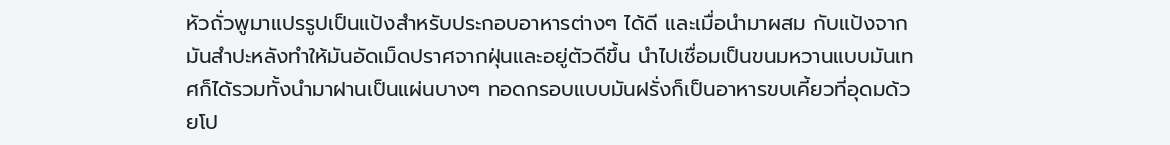หัวถั่วพูมาแปรรูปเป็นแป้งสำหรับประกอบอาหารต่างๆ ได้ดี และเมื่อนำมาผสม กับแป้งจากมันสำปะหลังทำให้มันอัดเม็ดปราศจากฝุ่นและอยู่ตัวดีขึ้น นำไปเชื่อมเป็นขนมหวานแบบมันเทศก็ได้รวมทั้งนำมาฝานเป็นแผ่นบางๆ ทอดกรอบแบบมันฝรั่งก็เป็นอาหารขบเคี้ยวที่อุดมด้วยโป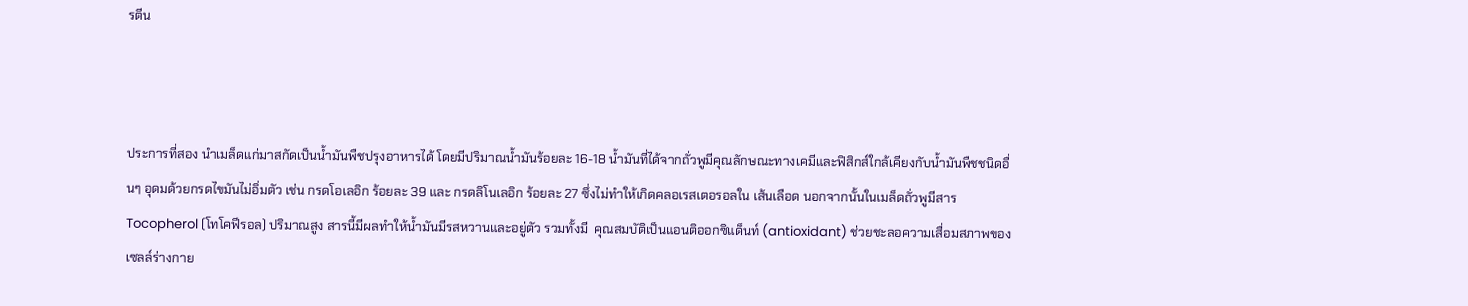รตีน



ประการที่สอง นำเมล็ดแก่มาสกัดเป็นน้ำมันพืชปรุงอาหารได้ โดยมีปริมาณน้ำมันร้อยละ 16-18 น้ำมันที่ได้จากถั่วพูมีคุณลักษณะทางเคมีและฟิสิกส์ใกล้เคียงกับน้ำมันพืชชนิดอื่นๆ อุดมด้วยกรดไขมันไม่อิ่มตัว เช่น กรดโอเลอิก ร้อยละ 39 และ กรดลิโนเลอิก ร้อยละ 27 ซึ่งไม่ทำให้เกิดคลอเรสเตอรอลใน เส้นเลือด นอกจากนั้นในเมล็ดถั่วพูมีสาร Tocopherol (โทโคฟีรอล) ปริมาณสูง สารนี้มีผลทำให้น้ำมันมีรสหวานและอยู่ตัว รวมทั้งมี  คุณสมบัติเป็นแอนติออกซิแด็นท์ (antioxidant) ช่วยชะลอความเสื่อมสภาพของเซลล์ร่างกาย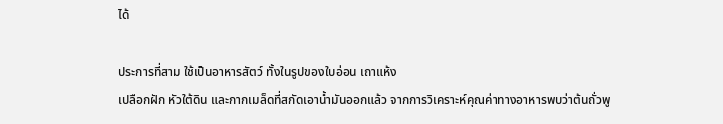ได้

ประการที่สาม ใช้เป็นอาหารสัตว์ ทั้งในรูปของใบอ่อน เถาแห้ง
เปลือกฝัก หัวใต้ดิน และกากเมล็ดที่สกัดเอาน้ำมันออกแล้ว จากการวิเคราะห์คุณค่าทางอาหารพบว่าต้นถั่วพู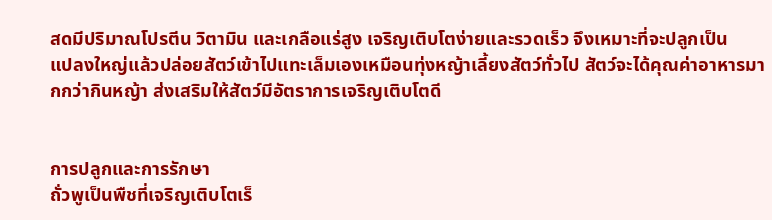สดมีปริมาณโปรตีน วิตามิน และเกลือแร่สูง เจริญเติบโตง่ายและรวดเร็ว จึงเหมาะที่จะปลูกเป็น
แปลงใหญ่แล้วปล่อยสัตว์เข้าไปแทะเล็มเองเหมือนทุ่งหญ้าเลี้ยงสัตว์ทั่วไป สัตว์จะได้คุณค่าอาหารมากกว่ากินหญ้า ส่งเสริมให้สัตว์มีอัตราการเจริญเติบโตดี


การปลูกและการรักษา
ถั่วพูเป็นพืชที่เจริญเติบโตเร็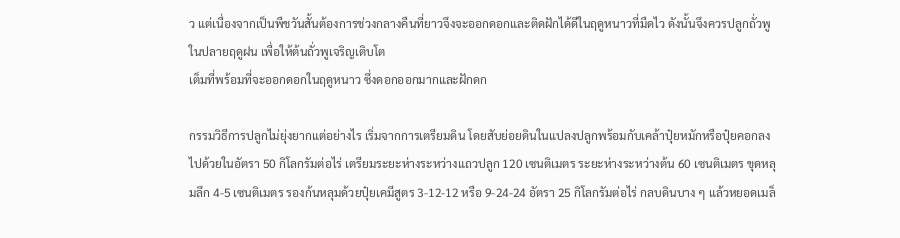ว แต่เนื่องจากเป็นพืชวันสั้นต้องการช่วงกลางคืนที่ยาวจึงจะออกดอกและติดฝักได้ดีในฤดูหนาวที่มืดไว ดังนั้นจึงควรปลูกถั่วพูในปลายฤดูฝน เพื่อให้ต้นถั่วพูเจริญเติบโต
เต็มที่พร้อมที่จะออกดอกในฤดูหนาว ซึ่งดอกออกมากและฝักดก

กรรมวิธีการปลูกไม่ยุ่งยากแต่อย่างไร เริ่มจากการเตรียมดิน โดยสับย่อยดินในแปลงปลูกพร้อมกับเคล้าปุ๋ยหมักหรือปุ๋ยคอกลงไปด้วยในอัตรา 50 กิโลกรัมต่อไร่ เตรียมระยะห่างระหว่างแถวปลูก 120 เซนติเมตร ระยะห่างระหว่างต้น 60 เซนติเมตร ขุดหลุมลึก 4-5 เซนติเมตร รองก้นหลุมด้วยปุ๋ยเคมีสูตร 3-12-12 หรือ 9-24-24 อัตรา 25 กิโลกรัมต่อไร่ กลบดินบาง ๆ แล้วหยอดเมล็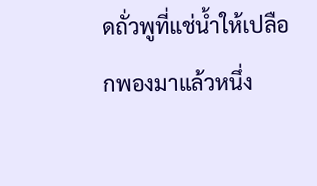ดถั่วพูที่แช่น้ำให้เปลือกพองมาแล้วหนึ่ง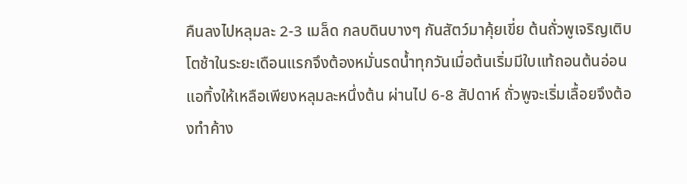คืนลงไปหลุมละ 2-3 เมล็ด กลบดินบางๆ กันสัตว์มาคุ้ยเขี่ย ต้นถั่วพูเจริญเติบโตช้าในระยะเดือนแรกจึงต้องหมั่นรดน้ำทุกวันเมื่อต้นเริ่มมีใบแท้ถอนต้นอ่อนแอทิ้งให้เหลือเพียงหลุมละหนึ่งต้น ผ่านไป 6-8 สัปดาห์ ถั่วพูจะเริ่มเลื้อยจึงต้องทำค้าง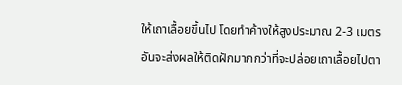ให้เถาเลื้อยขึ้นไป โดยทำค้างให้สูงประมาณ 2-3 เมตรอันจะส่งผลให้ติดฝักมากกว่าที่จะปล่อยเถาเลื้อยไปตา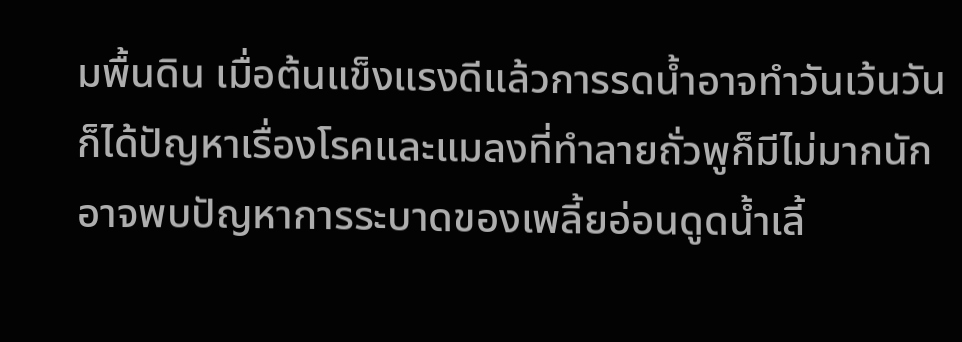มพื้นดิน เมื่อต้นแข็งแรงดีแล้วการรดน้ำอาจทำวันเว้นวันก็ได้ปัญหาเรื่องโรคและแมลงที่ทำลายถั่วพูก็มีไม่มากนัก อาจพบปัญหาการระบาดของเพลี้ยอ่อนดูดน้ำเลี้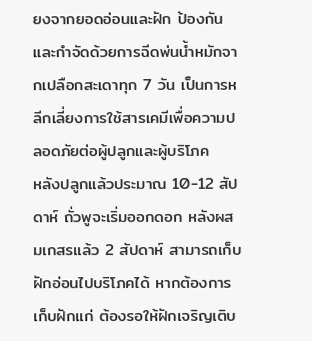ยงจากยอดอ่อนและฝัก ป้องกันและกำจัดด้วยการฉีดพ่นน้ำหมักจากเปลือกสะเดาทุก 7 วัน เป็นการหลีกเลี่ยงการใช้สารเคมีเพื่อความปลอดภัยต่อผู้ปลูกและผู้บริโภค
หลังปลูกแล้วประมาณ 10-12 สัปดาห์ ถั่วพูจะเริ่มออกดอก หลังผสมเกสรแล้ว 2 สัปดาห์ สามารถเก็บฝักอ่อนไปบริโภคได้ หากต้องการเก็บฝักแก่ ต้องรอให้ฝักเจริญเติบ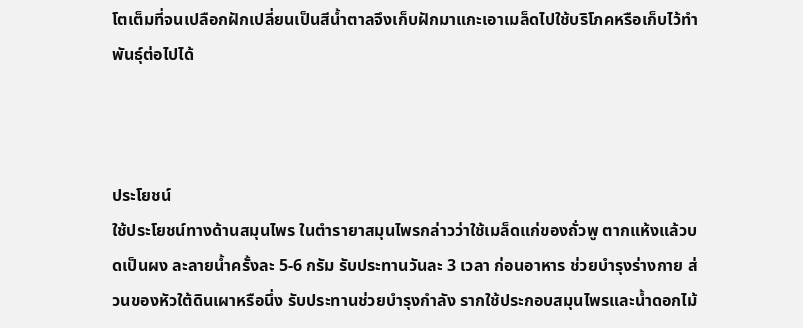โตเต็มที่จนเปลือกฝักเปลี่ยนเป็นสีน้ำตาลจึงเก็บฝักมาแกะเอาเมล็ดไปใช้บริโภคหรือเก็บไว้ทำพันธุ์ต่อไปได้



ประโยชน์
ใช้ประโยชน์ทางด้านสมุนไพร ในตำรายาสมุนไพรกล่าวว่าใช้เมล็ดแก่ของถั่วพู ตากแห้งแล้วบดเป็นผง ละลายน้ำครั้งละ 5-6 กรัม รับประทานวันละ 3 เวลา ก่อนอาหาร ช่วยบำรุงร่างกาย ส่วนของหัวใต้ดินเผาหรือนึ่ง รับประทานช่วยบำรุงกำลัง รากใช้ประกอบสมุนไพรและน้ำดอกไม้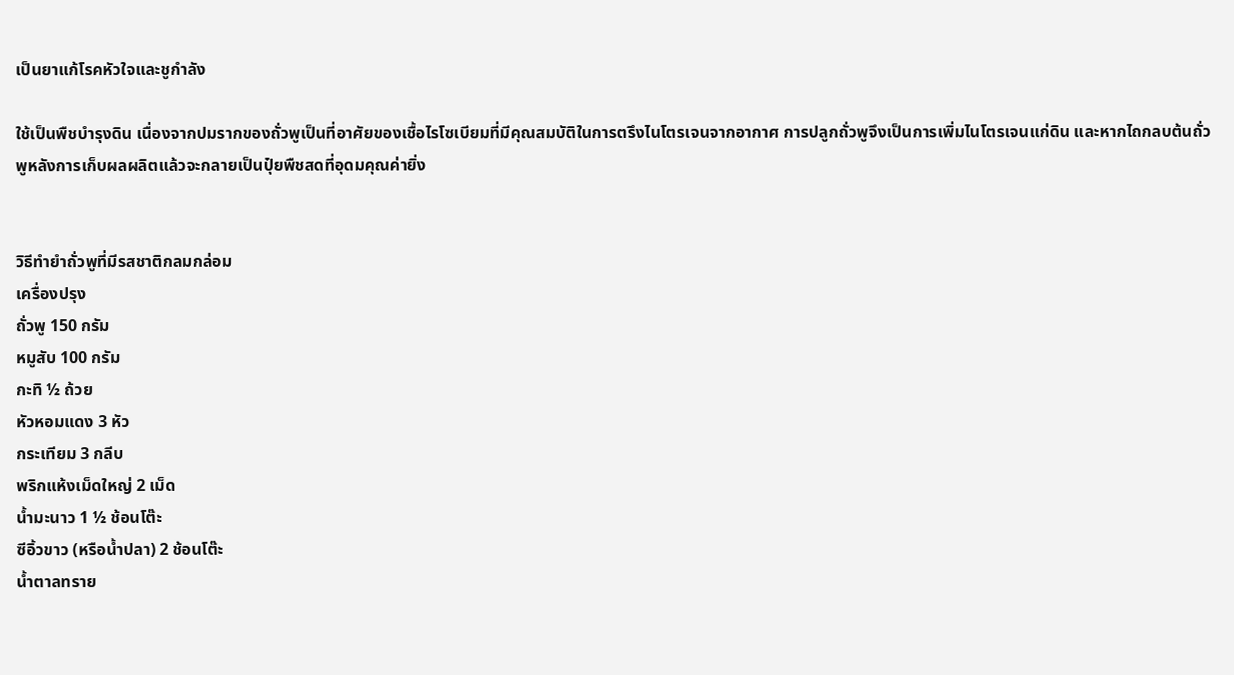เป็นยาแก้โรคหัวใจและชูกำลัง

ใช้เป็นพืชบำรุงดิน เนื่องจากปมรากของถั่วพูเป็นที่อาศัยของเชื้อไรโซเบียมที่มีคุณสมบัติในการตรึงไนโตรเจนจากอากาศ การปลูกถั่วพูจึงเป็นการเพิ่มไนโตรเจนแก่ดิน และหากไถกลบต้นถั่วพูหลังการเก็บผลผลิตแล้วจะกลายเป็นปุ๋ยพืชสดที่อุดมคุณค่ายิ่ง


วิธีทำยำถั่วพูที่มีรสชาติกลมกล่อม
เครื่องปรุง
ถั่วพู 150 กรัม
หมูสับ 100 กรัม
กะทิ ½ ถ้วย
หัวหอมแดง 3 หัว
กระเทียม 3 กลีบ
พริกแห้งเม็ดใหญ่ 2 เม็ด
น้ำมะนาว 1 ½ ช้อนโต๊ะ
ซีอิ้วขาว (หรือน้ำปลา) 2 ช้อนโต๊ะ
น้ำตาลทราย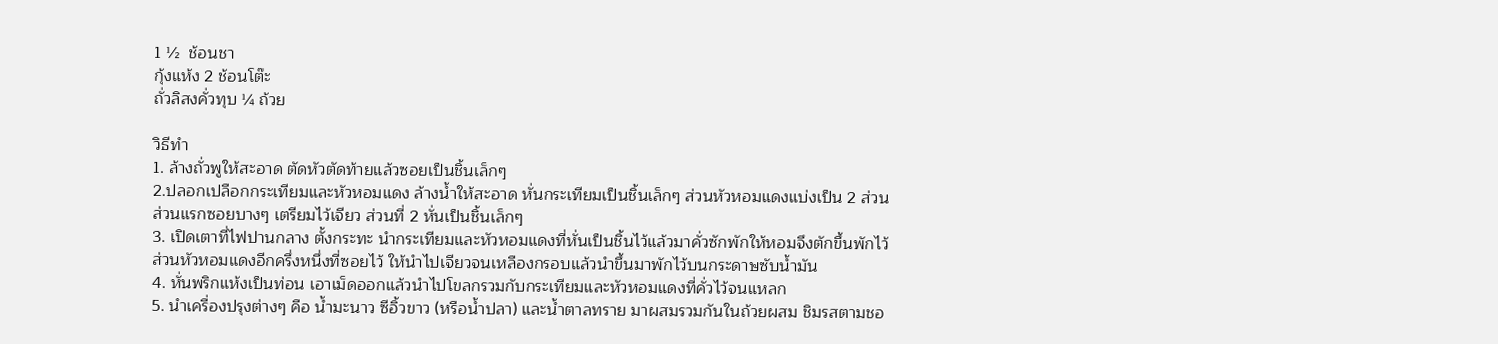1 ½  ช้อนชา
กุ้งแห้ง 2 ช้อนโต๊ะ
ถั่วลิสงคั่วทุบ ¼ ถ้วย

วิธีทำ
1. ล้างถั่วพูให้สะอาด ตัดหัวตัดท้ายแล้วซอยเป็นชิ้นเล็กๆ
2.ปลอกเปลือกกระเทียมและหัวหอมแดง ล้างน้ำให้สะอาด หั่นกระเทียมเป็นชิ้นเล็กๆ ส่วนหัวหอมแดงแบ่งเป็น 2 ส่วน ส่วนแรกซอยบางๆ เตรียมไว้เจียว ส่วนที่ 2 หั่นเป็นชิ้นเล็กๆ
3. เปิดเตาที่ไฟปานกลาง ตั้งกระทะ นำกระเทียมและหัวหอมแดงที่หั่นเป็นชิ้นไว้แล้วมาคั่วซักพักให้หอมจึงตักขึ้นพักไว้ ส่วนหัวหอมแดงอีกครึ่งหนึ่งที่ซอยไว้ ให้นำไปเจียวจนเหลืองกรอบแล้วนำขึ้นมาพักไว้บนกระดาษซับน้ำมัน
4. หั่นพริกแห้งเป็นท่อน เอาเม็ดออกแล้วนำไปโขลกรวมกับกระเทียมและหัวหอมแดงที่คั่วไว้จนแหลก
5. นำเครื่องปรุงต่างๆ คือ น้ำมะนาว ซีอิ้วขาว (หรือน้ำปลา) และน้ำตาลทราย มาผสมรวมกันในถ้วยผสม ชิมรสตามชอ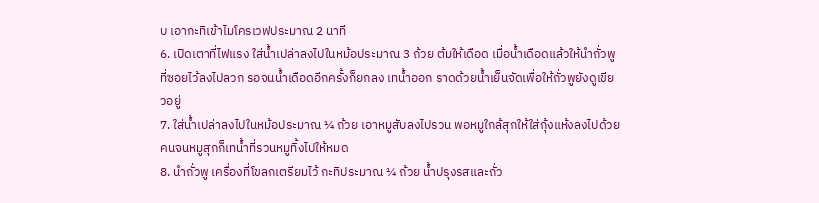บ เอากะทิเข้าไมโครเวฟประมาณ 2 นาที
6. เปิดเตาที่ไฟแรง ใส่น้ำเปล่าลงไปในหม้อประมาณ 3 ถ้วย ต้มให้เดือด เมื่อน้ำเดือดแล้วให้นำถั่วพูที่ซอยไว้ลงไปลวก รอจนน้ำเดือดอีกครั้งก็ยกลง เทน้ำออก ราดด้วยน้ำเย็นจัดเพื่อให้ถั่วพูยังดูเขียวอยู่
7. ใส่น้ำเปล่าลงไปในหม้อประมาณ ¼ ถ้วย เอาหมูสับลงไปรวน พอหมูใกล้สุกให้ใส่กุ้งแห้งลงไปด้วย คนจนหมูสุกก็เทน้ำที่รวนหมูทิ้งไปให้หมด
8. นำถั่วพู เครื่องที่โขลกเตรียมไว้ กะทิประมาณ ¼ ถ้วย น้ำปรุงรสและถั่ว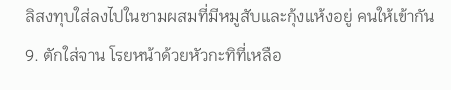ลิสงทุบใส่ลงไปในชามผสมที่มีหมูสับและกุ้งแห้งอยู่ คนให้เข้ากัน
9. ตักใส่จาน โรยหน้าด้วยหัวกะทิที่เหลือ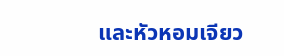และหัวหอมเจียว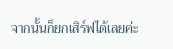จากนั้นก็ยกเสิร์ฟได้เลยค่ะ